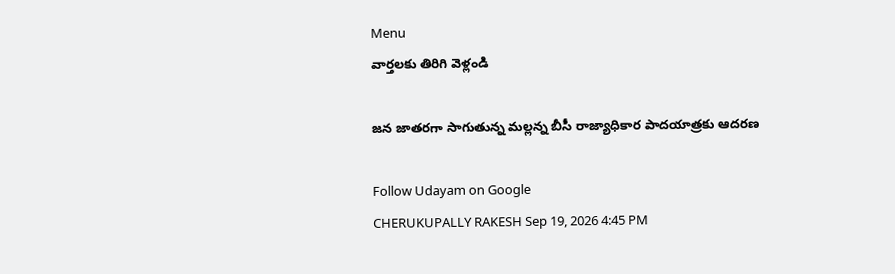Menu
వార్తలకు తిరిగి వెళ్లండి

జన జాతరగా సాగుతున్న మల్లన్న బీసీ రాజ్యాధికార పాదయాత్రకు ఆదరణ

Follow Udayam on Google
CHERUKUPALLY RAKESH Sep 19, 2026 4:45 PM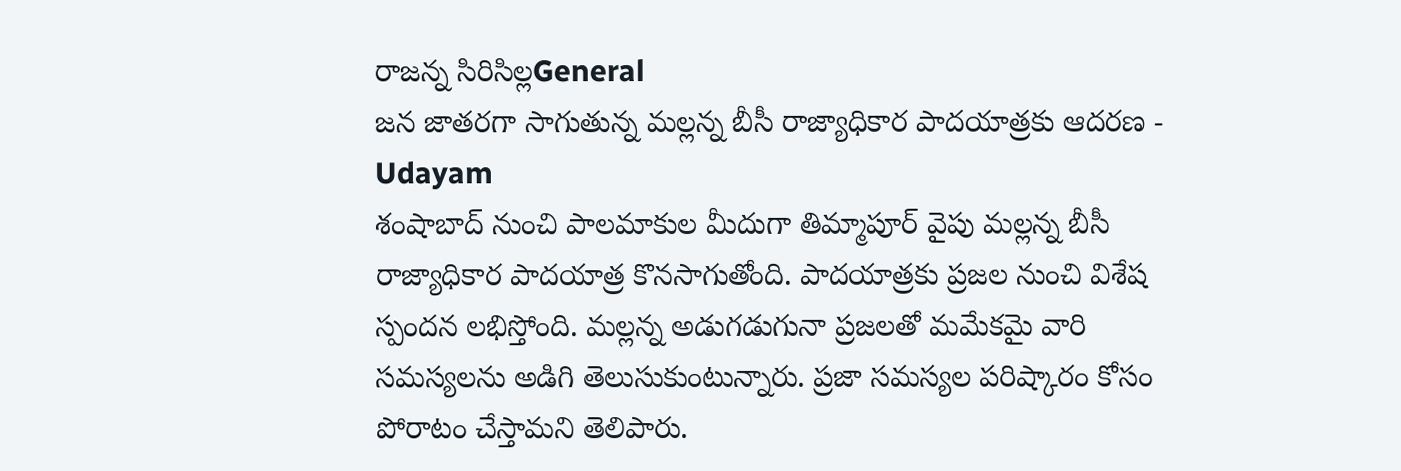రాజన్న సిరిసిల్లGeneral
జన జాతరగా సాగుతున్న మల్లన్న బీసీ రాజ్యాధికార పాదయాత్రకు ఆదరణ - Udayam
శంషాబాద్ నుంచి పాలమాకుల మీదుగా తిమ్మాపూర్ వైపు మల్లన్న బీసీ రాజ్యాధికార పాదయాత్ర కొనసాగుతోంది. పాదయాత్రకు ప్రజల నుంచి విశేష స్పందన లభిస్తోంది. మల్లన్న అడుగడుగునా ప్రజలతో మమేకమై వారి సమస్యలను అడిగి తెలుసుకుంటున్నారు. ప్రజా సమస్యల పరిష్కారం కోసం పోరాటం చేస్తామని తెలిపారు.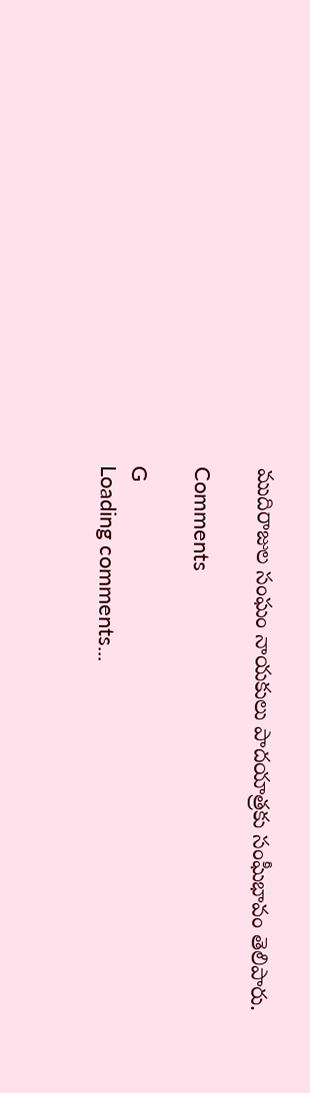ముదిరాజుల సంఘం నాయకులు పాదయాత్రకు సంఘీభావం తెలిపారు.

Comments

G
Loading comments...